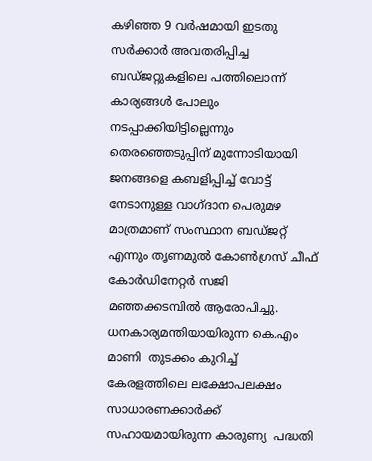കഴിഞ്ഞ 9 വര്‍ഷമായി ഇടതു സര്‍ക്കാര്‍ അവതരിപ്പിച്ച ബഡ്ജറ്റുകളിലെ പത്തിലൊന്ന് കാര്യങ്ങള്‍ പോലും നടപ്പാക്കിയിട്ടില്ലെന്നും തെരഞ്ഞെടുപ്പിന് മുന്നോടിയായി ജനങ്ങളെ കബളിപ്പിച്ച് വോട്ട് നേടാനുള്ള വാഗ്ദാന പെരുമഴ മാത്രമാണ് സംസ്ഥാന ബഡ്ജറ്റ് എന്നും തൃണമുല്‍ കോണ്‍ഗ്രസ് ചീഫ് കോര്‍ഡിനേറ്റര്‍ സജി മഞ്ഞക്കടമ്പില്‍ ആരോപിച്ചു. ധനകാര്യമന്തിയായിരുന്ന കെ.എം മാണി  തുടക്കം കുറിച്ച് കേരളത്തിലെ ലക്ഷോപലക്ഷം സാധാരണക്കാര്‍ക്ക് സഹായമായിരുന്ന കാരുണ്യ  പദ്ധതി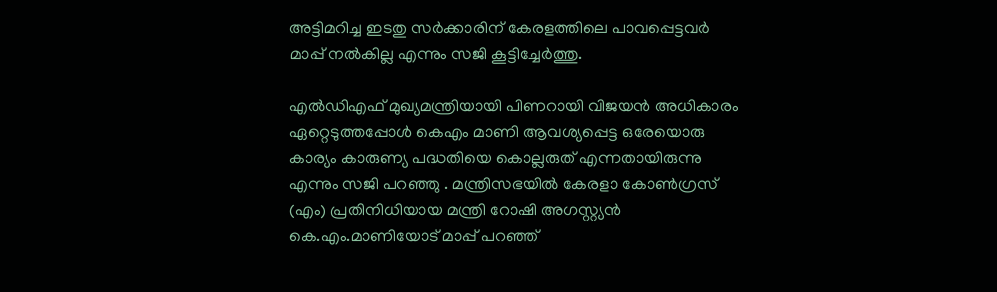അട്ടിമറിച്ച ഇടതു സര്‍ക്കാരിന് കേരളത്തിലെ പാവപ്പെട്ടവര്‍ മാപ്പ് നല്‍കില്ല എന്നും സജി കൂട്ടിച്ചേര്‍ത്തു.

എല്‍ഡിഎഫ് മുഖ്യമന്ത്രിയായി പിണറായി വിജയന്‍ അധികാരം ഏറ്റെടുത്തപ്പോള്‍ കെഎം മാണി ആവശ്യപ്പെട്ട ഒരേയൊരു കാര്യം കാരുണ്യ പദ്ധതിയെ കൊല്ലരുത് എന്നതായിരുന്നു എന്നും സജി പറഞ്ഞു . മന്ത്രിസഭയില്‍ കേരളാ കോണ്‍ഗ്രസ് (എം) പ്രതിനിധിയായ മന്ത്രി റോഷി അഗസ്റ്റ്യന്‍  കെ.എം.മാണിയോട് മാപ്പ് പറഞ്ഞ്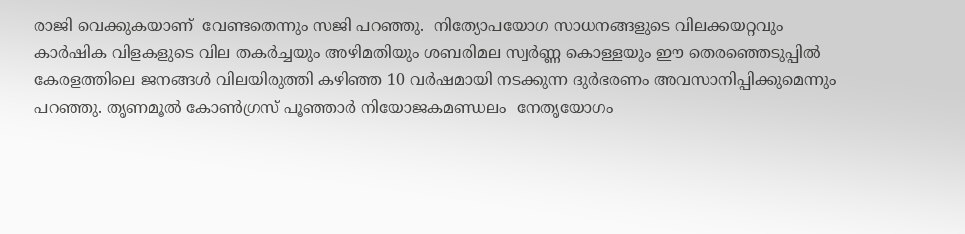രാജി വെക്കുകയാണ്  വേണ്ടതെന്നും സജി പറഞ്ഞു.  നിത്യോപയോഗ സാധനങ്ങളുടെ വിലക്കയറ്റവും കാര്‍ഷിക വിളകളുടെ വില തകര്‍ച്ചയും അഴിമതിയും ശബരിമല സ്വര്‍ണ്ണ കൊള്ളയും ഈ തെരഞ്ഞെടുപ്പില്‍ കേരളത്തിലെ ജനങ്ങള്‍ വിലയിരുത്തി കഴിഞ്ഞ 10 വര്‍ഷമായി നടക്കുന്ന ദുര്‍ഭരണം അവസാനിപ്പിക്കുമെന്നും  പറഞ്ഞു. തൃണമൂല്‍ കോണ്‍ഗ്രസ് പൂഞ്ഞാര്‍ നിയോജകമണ്ഡലം  നേതൃയോഗം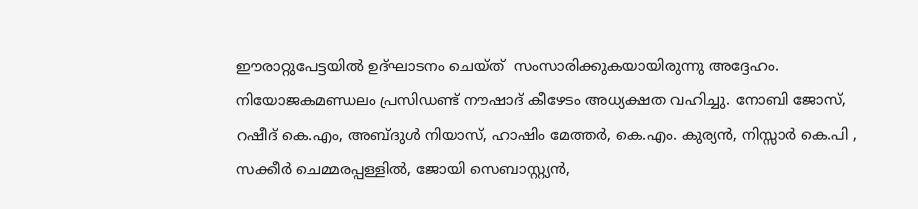ഈരാറ്റുപേട്ടയില്‍ ഉദ്ഘാടനം ചെയ്ത്  സംസാരിക്കുകയായിരുന്നു അദ്ദേഹം.  നിയോജകമണ്ഡലം പ്രസിഡണ്ട് നൗഷാദ് കീഴേടം അധ്യക്ഷത വഹിച്ചു. നോബി ജോസ്, റഷീദ് കെ.എം, അബ്ദുള്‍ നിയാസ്, ഹാഷിം മേത്തര്‍, കെ.എം. കുര്യന്‍, നിസ്സാര്‍ കെ.പി , സക്കീര്‍ ചെമ്മരപ്പള്ളില്‍, ജോയി സെബാസ്റ്റ്യന്‍,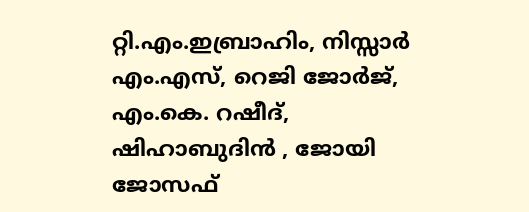റ്റി.എം.ഇബ്രാഹിം, നിസ്സാര്‍ എം.എസ്, റെജി ജോര്‍ജ്, എം.കെ. റഷീദ്, ഷിഹാബുദിന്‍ , ജോയി ജോസഫ്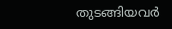തുടങ്ങിയവര്‍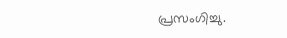പ്രസംഗിച്ചു.